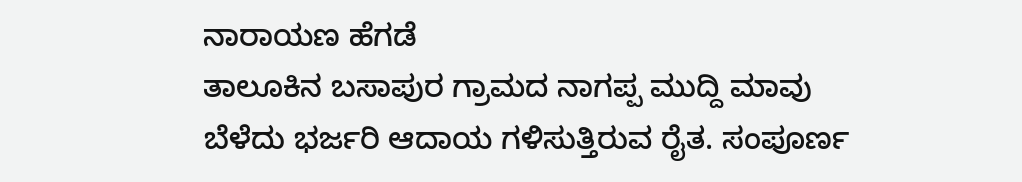ನಾರಾಯಣ ಹೆಗಡೆ
ತಾಲೂಕಿನ ಬಸಾಪುರ ಗ್ರಾಮದ ನಾಗಪ್ಪ ಮುದ್ದಿ ಮಾವು ಬೆಳೆದು ಭರ್ಜರಿ ಆದಾಯ ಗಳಿಸುತ್ತಿರುವ ರೈತ. ಸಂಪೂರ್ಣ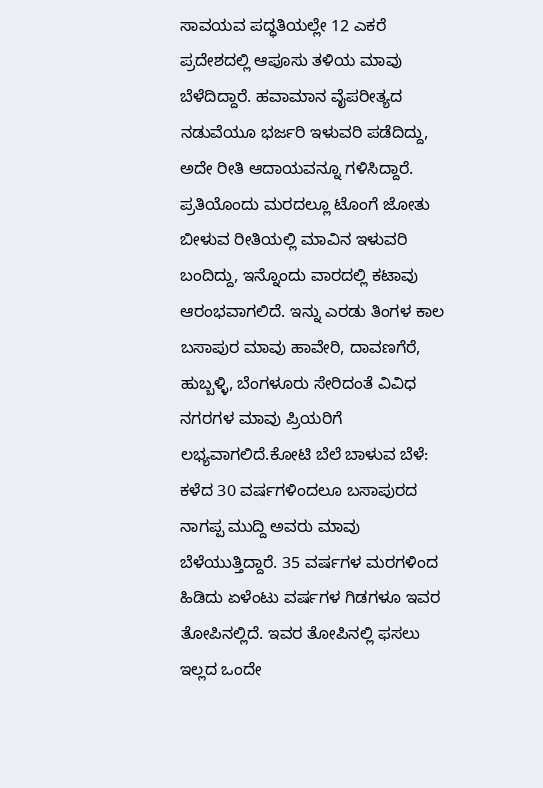ಸಾವಯವ ಪದ್ಧತಿಯಲ್ಲೇ 12 ಎಕರೆ ಪ್ರದೇಶದಲ್ಲಿ ಆಪೂಸು ತಳಿಯ ಮಾವು ಬೆಳೆದಿದ್ದಾರೆ. ಹವಾಮಾನ ವೈಪರೀತ್ಯದ ನಡುವೆಯೂ ಭರ್ಜರಿ ಇಳುವರಿ ಪಡೆದಿದ್ದು, ಅದೇ ರೀತಿ ಆದಾಯವನ್ನೂ ಗಳಿಸಿದ್ದಾರೆ.
ಪ್ರತಿಯೊಂದು ಮರದಲ್ಲೂ ಟೊಂಗೆ ಜೋತು ಬೀಳುವ ರೀತಿಯಲ್ಲಿ ಮಾವಿನ ಇಳುವರಿ ಬಂದಿದ್ದು, ಇನ್ನೊಂದು ವಾರದಲ್ಲಿ ಕಟಾವು ಆರಂಭವಾಗಲಿದೆ. ಇನ್ನು ಎರಡು ತಿಂಗಳ ಕಾಲ ಬಸಾಪುರ ಮಾವು ಹಾವೇರಿ, ದಾವಣಗೆರೆ, ಹುಬ್ಬಳ್ಳಿ, ಬೆಂಗಳೂರು ಸೇರಿದಂತೆ ವಿವಿಧ ನಗರಗಳ ಮಾವು ಪ್ರಿಯರಿಗೆ ಲಭ್ಯವಾಗಲಿದೆ.ಕೋಟಿ ಬೆಲೆ ಬಾಳುವ ಬೆಳೆ: ಕಳೆದ 30 ವರ್ಷಗಳಿಂದಲೂ ಬಸಾಪುರದ ನಾಗಪ್ಪ ಮುದ್ದಿ ಅವರು ಮಾವು ಬೆಳೆಯುತ್ತಿದ್ದಾರೆ. 35 ವರ್ಷಗಳ ಮರಗಳಿಂದ ಹಿಡಿದು ಏಳೆಂಟು ವರ್ಷಗಳ ಗಿಡಗಳೂ ಇವರ ತೋಪಿನಲ್ಲಿದೆ. ಇವರ ತೋಪಿನಲ್ಲಿ ಫಸಲು ಇಲ್ಲದ ಒಂದೇ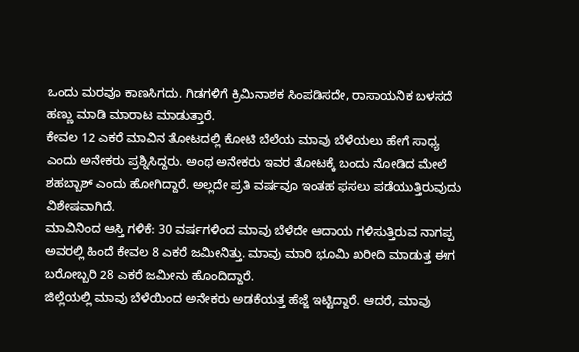ಒಂದು ಮರವೂ ಕಾಣಸಿಗದು. ಗಿಡಗಳಿಗೆ ಕ್ರಿಮಿನಾಶಕ ಸಿಂಪಡಿಸದೇ, ರಾಸಾಯನಿಕ ಬಳಸದೆ ಹಣ್ಣು ಮಾಡಿ ಮಾರಾಟ ಮಾಡುತ್ತಾರೆ.
ಕೇವಲ 12 ಎಕರೆ ಮಾವಿನ ತೋಟದಲ್ಲಿ ಕೋಟಿ ಬೆಲೆಯ ಮಾವು ಬೆಳೆಯಲು ಹೇಗೆ ಸಾಧ್ಯ ಎಂದು ಅನೇಕರು ಪ್ರಶ್ನಿಸಿದ್ದರು. ಅಂಥ ಅನೇಕರು ಇವರ ತೋಟಕ್ಕೆ ಬಂದು ನೋಡಿದ ಮೇಲೆ ಶಹಬ್ಬಾಶ್ ಎಂದು ಹೋಗಿದ್ದಾರೆ. ಅಲ್ಲದೇ ಪ್ರತಿ ವರ್ಷವೂ ಇಂತಹ ಫಸಲು ಪಡೆಯುತ್ತಿರುವುದು ವಿಶೇಷವಾಗಿದೆ.
ಮಾವಿನಿಂದ ಆಸ್ತಿ ಗಳಿಕೆ: 30 ವರ್ಷಗಳಿಂದ ಮಾವು ಬೆಳೆದೇ ಆದಾಯ ಗಳಿಸುತ್ತಿರುವ ನಾಗಪ್ಪ ಅವರಲ್ಲಿ ಹಿಂದೆ ಕೇವಲ 8 ಎಕರೆ ಜಮೀನಿತ್ತು. ಮಾವು ಮಾರಿ ಭೂಮಿ ಖರೀದಿ ಮಾಡುತ್ತ ಈಗ ಬರೋಬ್ಬರಿ 28 ಎಕರೆ ಜಮೀನು ಹೊಂದಿದ್ದಾರೆ.
ಜಿಲ್ಲೆಯಲ್ಲಿ ಮಾವು ಬೆಳೆಯಿಂದ ಅನೇಕರು ಅಡಕೆಯತ್ತ ಹೆಜ್ಜೆ ಇಟ್ಟಿದ್ದಾರೆ. ಆದರೆ, ಮಾವು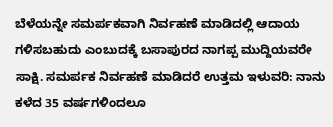ಬೆಳೆಯನ್ನೇ ಸಮರ್ಪಕವಾಗಿ ನಿರ್ವಹಣೆ ಮಾಡಿದಲ್ಲಿ ಆದಾಯ ಗಳಿಸಬಹುದು ಎಂಬುದಕ್ಕೆ ಬಸಾಪುರದ ನಾಗಪ್ಪ ಮುದ್ದಿಯವರೇ ಸಾಕ್ಷಿ. ಸಮರ್ಪಕ ನಿರ್ವಹಣೆ ಮಾಡಿದರೆ ಉತ್ತಮ ಇಳುವರಿ: ನಾನು ಕಳೆದ 35 ವರ್ಷಗಳಿಂದಲೂ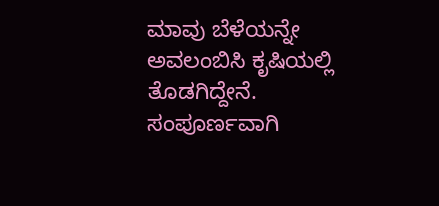ಮಾವು ಬೆಳೆಯನ್ನೇ ಅವಲಂಬಿಸಿ ಕೃಷಿಯಲ್ಲಿ ತೊಡಗಿದ್ದೇನೆ. ಸಂಪೂರ್ಣವಾಗಿ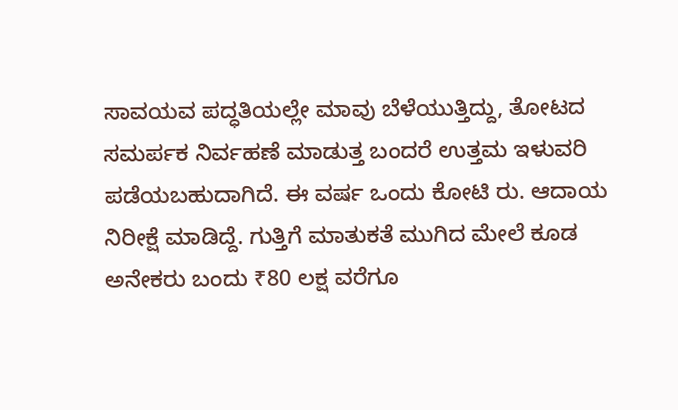ಸಾವಯವ ಪದ್ಧತಿಯಲ್ಲೇ ಮಾವು ಬೆಳೆಯುತ್ತಿದ್ದು, ತೋಟದ ಸಮರ್ಪಕ ನಿರ್ವಹಣೆ ಮಾಡುತ್ತ ಬಂದರೆ ಉತ್ತಮ ಇಳುವರಿ ಪಡೆಯಬಹುದಾಗಿದೆ. ಈ ವರ್ಷ ಒಂದು ಕೋಟಿ ರು. ಆದಾಯ ನಿರೀಕ್ಷೆ ಮಾಡಿದ್ದೆ. ಗುತ್ತಿಗೆ ಮಾತುಕತೆ ಮುಗಿದ ಮೇಲೆ ಕೂಡ ಅನೇಕರು ಬಂದು ₹80 ಲಕ್ಷ ವರೆಗೂ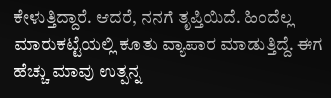ಕೇಳುತ್ತಿದ್ದಾರೆ. ಆದರೆ, ನನಗೆ ತೃಪ್ತಿಯಿದೆ. ಹಿಂದೆಲ್ಲ ಮಾರುಕಟ್ಟೆಯಲ್ಲಿ ಕೂತು ವ್ಯಾಪಾರ ಮಾಡುತ್ತಿದ್ದೆ. ಈಗ ಹೆಚ್ಚು ಮಾವು ಉತ್ಪನ್ನ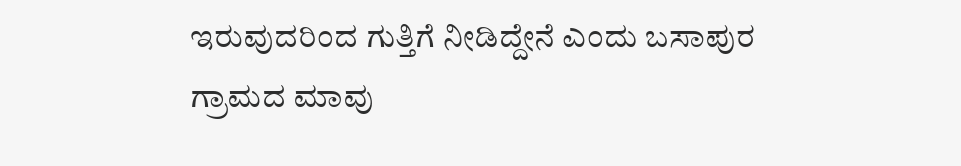ಇರುವುದರಿಂದ ಗುತ್ತಿಗೆ ನೀಡಿದ್ದೇನೆ ಎಂದು ಬಸಾಪುರ ಗ್ರಾಮದ ಮಾವು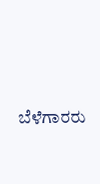ಬೆಳೆಗಾರರು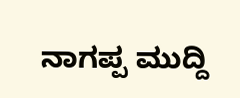ನಾಗಪ್ಪ ಮುದ್ದಿ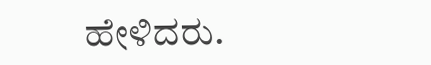ಹೇಳಿದರು.